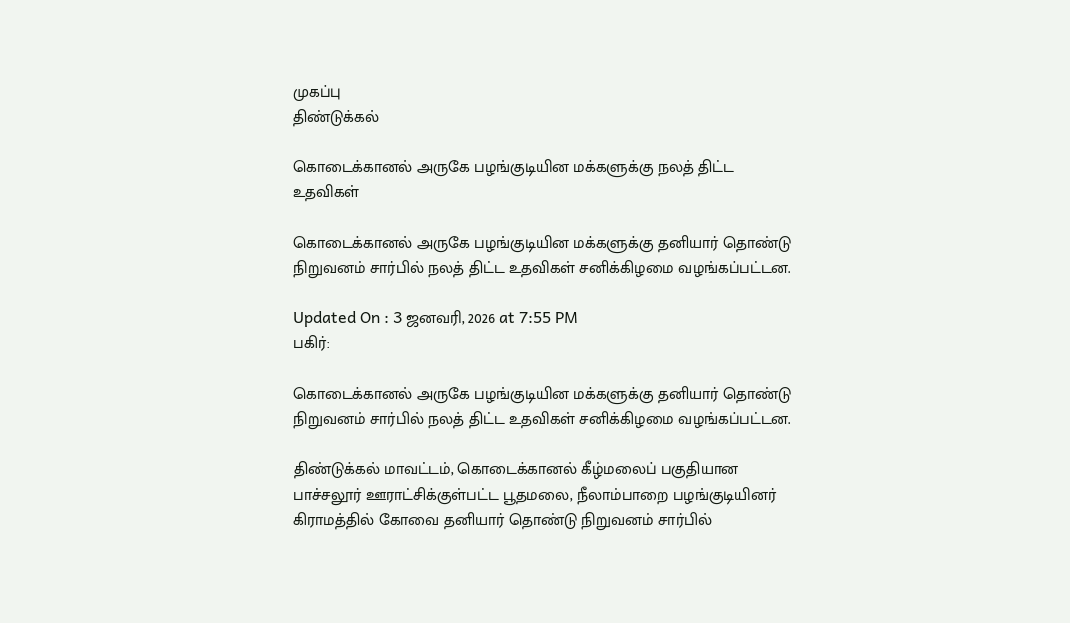முகப்பு
திண்டுக்கல்

கொடைக்கானல் அருகே பழங்குடியின மக்களுக்கு நலத் திட்ட உதவிகள்

கொடைக்கானல் அருகே பழங்குடியின மக்களுக்கு தனியார் தொண்டு நிறுவனம் சார்பில் நலத் திட்ட உதவிகள் சனிக்கிழமை வழங்கப்பட்டன.

Updated On : 3 ஜனவரி, 2026 at 7:55 PM
பகிர்:

கொடைக்கானல் அருகே பழங்குடியின மக்களுக்கு தனியார் தொண்டு நிறுவனம் சார்பில் நலத் திட்ட உதவிகள் சனிக்கிழமை வழங்கப்பட்டன.

திண்டுக்கல் மாவட்டம், கொடைக்கானல் கீழ்மலைப் பகுதியான பாச்சலூர் ஊராட்சிக்குள்பட்ட பூதமலை, நீலாம்பாறை பழங்குடியினர் கிராமத்தில் கோவை தனியார் தொண்டு நிறுவனம் சார்பில்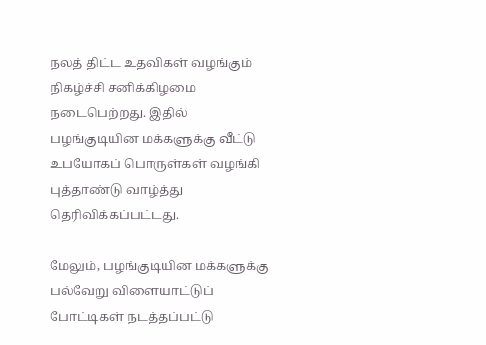நலத் திட்ட உதவிகள் வழங்கும் நிகழ்ச்சி சனிக்கிழமை நடைபெற்றது. இதில் பழங்குடியின மக்களுக்கு வீட்டு உபயோகப் பொருள்கள் வழங்கி புத்தாண்டு வாழ்த்து தெரிவிக்கப்பட்டது.

மேலும், பழங்குடியின மக்களுக்கு பல்வேறு விளையாட்டுப் போட்டிகள் நடத்தப்பட்டு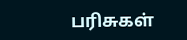பரிசுகள்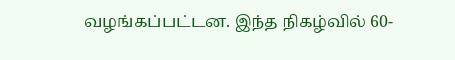வழங்கப்பட்டன. இந்த நிகழ்வில் 60-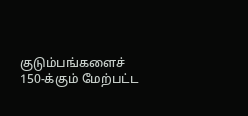குடும்பங்களைச் 150-க்கும் மேற்பட்ட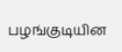பழங்குடியின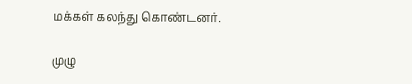மக்கள் கலந்து கொண்டனர்.

முழு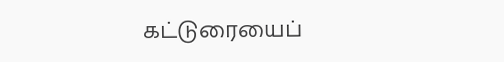கட்டுரையைப்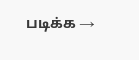படிக்க →